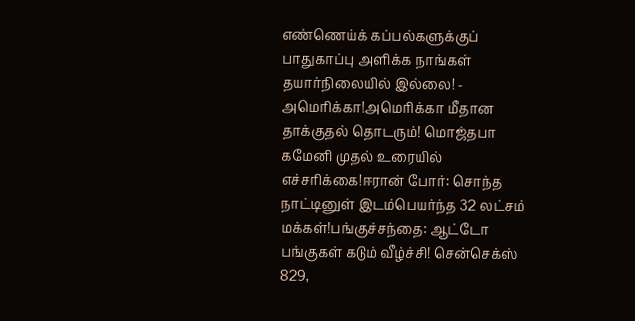எண்ணெய்க் கப்பல்களுக்குப் பாதுகாப்பு அளிக்க நாங்கள் தயார்நிலையில் இல்லை! - அமெரிக்கா!அமெரிக்கா மீதான தாக்குதல் தொடரும்! மொஜ்தபா கமேனி முதல் உரையில் எச்சரிக்கை!ஈரான் போர்: சொந்த நாட்டினுள் இடம்பெயர்ந்த 32 லட்சம் மக்கள்!பங்குச்சந்தை: ஆட்டோ பங்குகள் கடும் வீழ்ச்சி! சென்செக்ஸ் 829,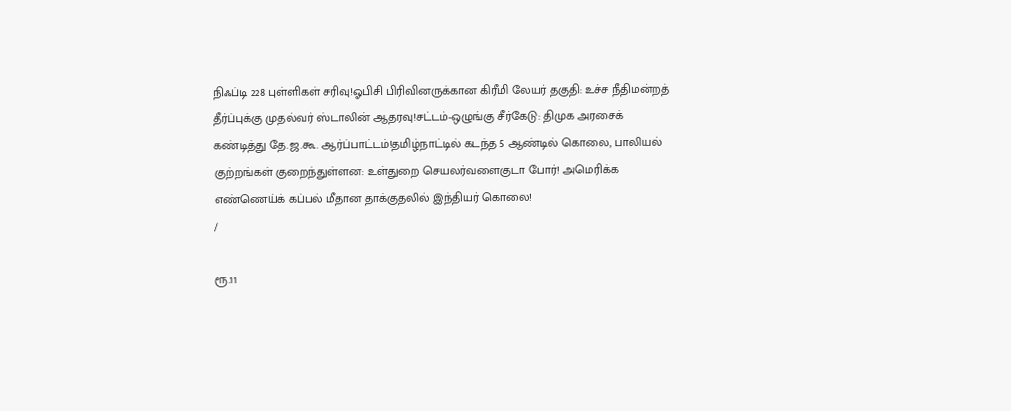நிஃப்டி 228 புள்ளிகள் சரிவு!ஓபிசி பிரிவினருக்கான கிரீமி லேயர் தகுதி: உச்ச நீதிமன்றத் தீர்ப்புக்கு முதல்வர் ஸ்டாலின் ஆதரவு!சட்டம்-ஒழுங்கு சீர்கேடு: திமுக அரசைக் கண்டித்து தே.ஜ.கூ. ஆர்ப்பாட்டம்!தமிழ்நாட்டில் கடந்த 5 ஆண்டில் கொலை, பாலியல் குற்றங்கள் குறைந்துள்ளன: உள்துறை செயலர்வளைகுடா போர்! அமெரிக்க எண்ணெய்க் கப்பல் மீதான தாக்குதலில் இந்தியர் கொலை!
/

ரூ.11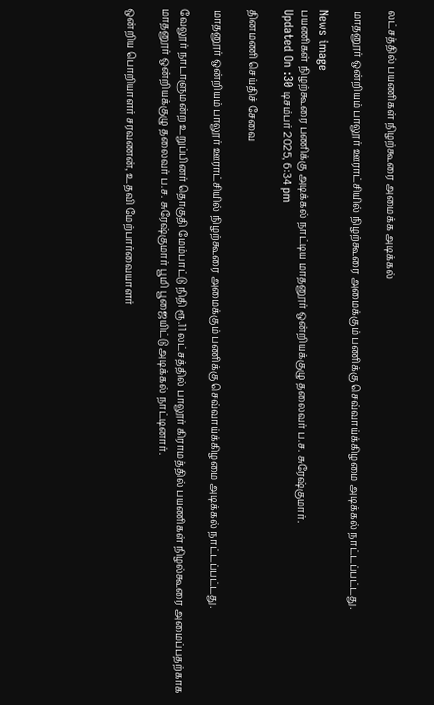லட்சத்தில் பயணிகள் நிழற்கூரை அமைக்க அடிக்கல்

மாதனூர் ஒன்றியம் பாலூர் ஊராட்சியில் நிழற்கூரை அமைக்கும் பணிக்கு செவ்வாய்க்கிழமை அடிக்கல் நாட்டப்பட்டது.

News image
பயணிகள் நிழற்கூரை பணிக்கு அடிக்கல் நாட்டிய மாதனூர் ஒன்றியக்குழு தலைவர் ப.ச. சுரேஷ்குமார்.
Updated On :30 டிசம்பர் 2025, 6:34 pm

தினமணி செய்திச் சேவை

மாதனூர் ஒன்றியம் பாலூர் ஊராட்சியில் நிழற்கூரை அமைக்கும் பணிக்கு செவ்வாய்க்கிழமை அடிக்கல் நாட்டப்பட்டது.

வேலூர் நாடாளுமன்ற உறுப்பினர் தொகுதி மேம்பாட்டு நிதி ரூ.11 லட்சத்தில் பாலூர் கிராமத்தில் பயணிகள் நிழல்கூரை அமைப்பதற்காக மாதனூர் ஒன்றியக்குழு தலைவர் ப.ச. சுரேஷ்குமார் பூமி பூஜையிட்டு அடிக்கல் நாட்டினார்.

ஒன்றிய பொறியாளர் சரவணன், உதவி மேற்பார்வையாளர்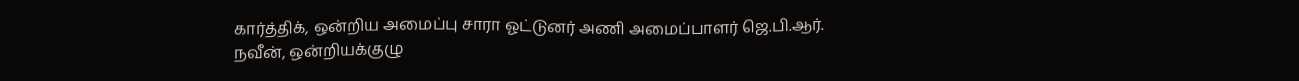கார்த்திக், ஒன்றிய அமைப்பு சாரா ஓட்டுனர் அணி அமைப்பாளர் ஜெ.பி.ஆர். நவீன், ஒன்றியக்குழு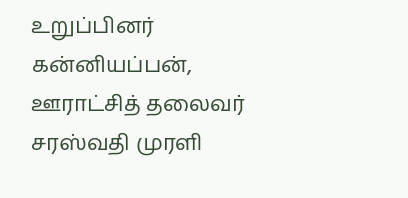உறுப்பினர் கன்னியப்பன், ஊராட்சித் தலைவர் சரஸ்வதி முரளி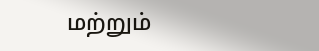மற்றும்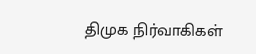திமுக நிர்வாகிகள்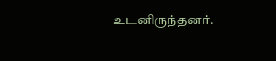உடனிருந்தனர்.